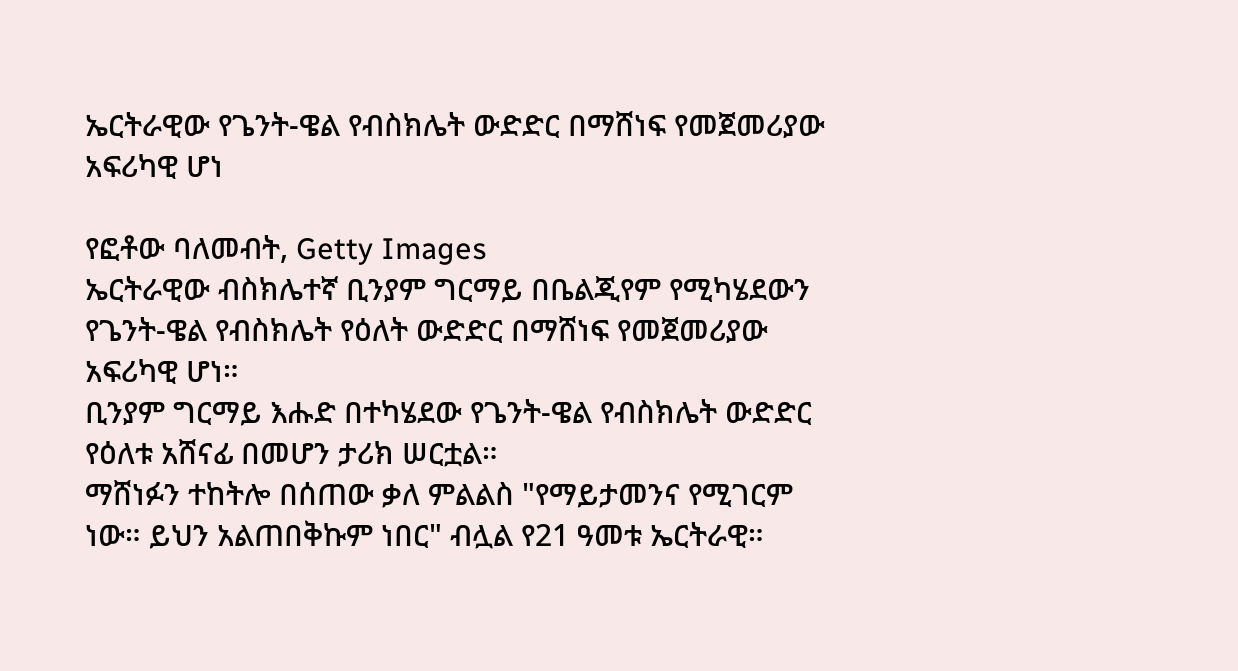ኤርትራዊው የጌንት-ዌል የብስክሌት ውድድር በማሸነፍ የመጀመሪያው አፍሪካዊ ሆነ

የፎቶው ባለመብት, Getty Images
ኤርትራዊው ብስክሌተኛ ቢንያም ግርማይ በቤልጂየም የሚካሄደውን የጌንት-ዌል የብስክሌት የዕለት ውድድር በማሸነፍ የመጀመሪያው አፍሪካዊ ሆነ።
ቢንያም ግርማይ እሑድ በተካሄደው የጌንት-ዌል የብስክሌት ውድድር የዕለቱ አሸናፊ በመሆን ታሪክ ሠርቷል።
ማሸነፉን ተከትሎ በሰጠው ቃለ ምልልስ "የማይታመንና የሚገርም ነው። ይህን አልጠበቅኩም ነበር" ብሏል የ21 ዓመቱ ኤርትራዊ።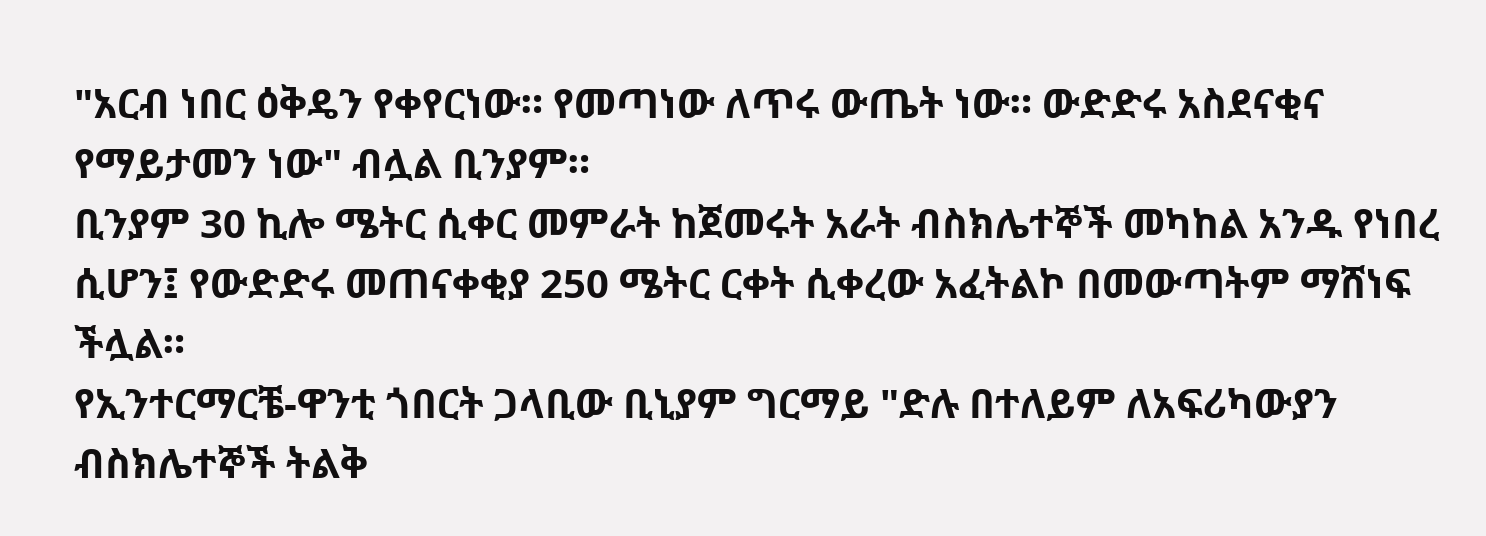"አርብ ነበር ዕቅዴን የቀየርነው። የመጣነው ለጥሩ ውጤት ነው። ውድድሩ አስደናቂና የማይታመን ነው" ብሏል ቢንያም።
ቢንያም 30 ኪሎ ሜትር ሲቀር መምራት ከጀመሩት አራት ብስክሌተኞች መካከል አንዱ የነበረ ሲሆን፤ የውድድሩ መጠናቀቂያ 250 ሜትር ርቀት ሲቀረው አፈትልኮ በመውጣትም ማሸነፍ ችሏል።
የኢንተርማርቼ-ዋንቲ ጎበርት ጋላቢው ቢኒያም ግርማይ "ድሉ በተለይም ለአፍሪካውያን ብስክሌተኞች ትልቅ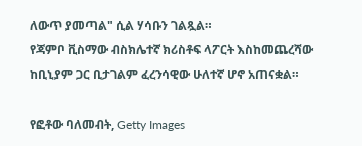ለውጥ ያመጣል" ሲል ሃሳቡን ገልጿል።
የጃምቦ ቪስማው ብስክሌተኛ ክሪስቶፍ ላፖርት እስከመጨረሻው ከቢኒያም ጋር ቢታገልም ፈረንሳዊው ሁለተኛ ሆኖ አጠናቋል።

የፎቶው ባለመብት, Getty Images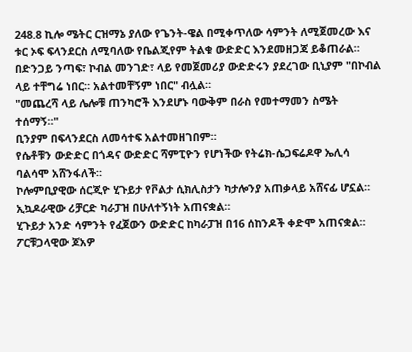248.8 ኪሎ ሜትር ርዝማኔ ያለው የጌንት-ዌል በሚቀጥለው ሳምንት ለሚጀመረው እና ቱር ኦፍ ፍላንደርስ ለሚባለው የቤልጂየም ትልቁ ውድድር እንደመዘጋጃ ይቆጠራል።
በድንጋይ ንጣፍ፣ ኮብል መንገድ፣ ላይ የመጀመሪያ ውድድሩን ያደረገው ቢኒያም "በኮብል ላይ ተቸግሬ ነበር። አልተመቸኝም ነበር" ብሏል።
"መጨረሻ ላይ ሌሎቹ ጠንካሮች እንደሆኑ ባውቅም በራስ የመተማመን ስሜት ተሰማኝ።"
ቢንያም በፍላንደርስ ለመሳተፍ አልተመዘገበም።
የሴቶቹን ውድድር በጎዳና ውድድር ሻምፒዮን የሆነችው የትሬክ-ሴጋፍሬዶዋ ኤሊሳ ባልሳሞ አሸንፋለች።
ኮሎምቢያዊው ሰርጂዮ ሂጉይታ የቮልታ ሲክሊስታን ካታሎንያ አጠቃላይ አሸናፊ ሆኗል። ኢኳዶራዊው ሪቻርድ ካራፓዝ በሁለተኝነት አጠናቋል።
ሂጉይታ አንድ ሳምንት የፈጀውን ውድድር ከካራፓዝ በ16 ሰከንዶች ቀድሞ አጠናቋል። ፖርቹጋላዊው ጆአዎ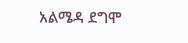አልሜዳ ደግሞ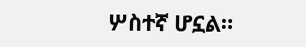ሦስተኛ ሆኗል።